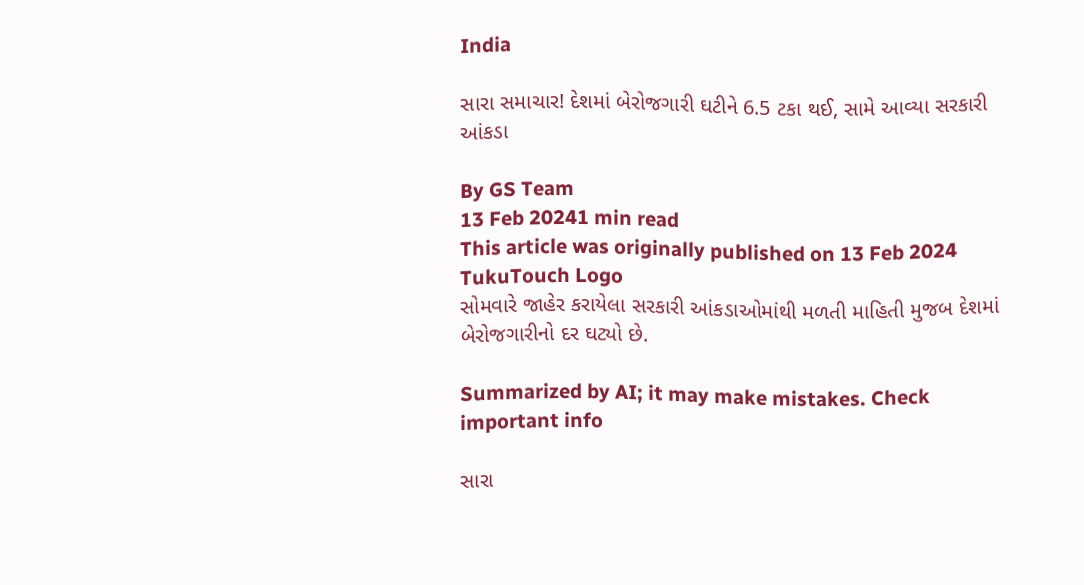India

સારા સમાચાર! દેશમાં બેરોજગારી ઘટીને 6.5 ટકા થઈ, સામે આવ્યા સરકારી આંકડા

By GS Team
13 Feb 20241 min read
This article was originally published on 13 Feb 2024
TukuTouch Logo
સોમવારે જાહેર કરાયેલા સરકારી આંકડાઓમાંથી મળતી માહિતી મુજબ દેશમાં બેરોજગારીનો દર ઘટ્યો છે.

Summarized by AI; it may make mistakes. Check important info

સારા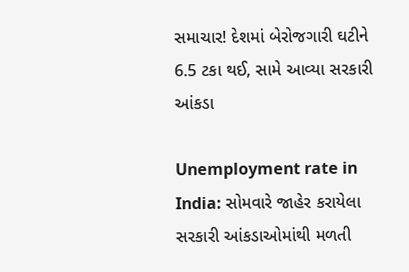સમાચાર! દેશમાં બેરોજગારી ઘટીને 6.5 ટકા થઈ, સામે આવ્યા સરકારી આંકડા

Unemployment rate in India: સોમવારે જાહેર કરાયેલા સરકારી આંકડાઓમાંથી મળતી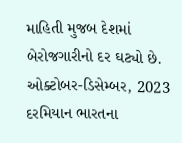માહિતી મુજબ દેશમાં બેરોજગારીનો દર ઘટ્યો છે. ઓક્ટોબર-ડિસેમ્બર, 2023 દરમિયાન ભારતના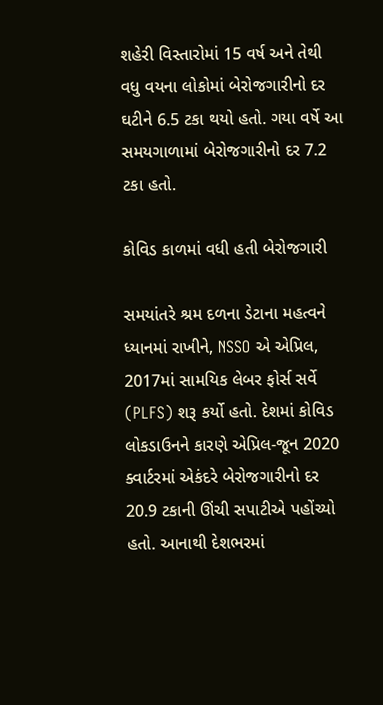શહેરી વિસ્તારોમાં 15 વર્ષ અને તેથી વધુ વયના લોકોમાં બેરોજગારીનો દર ઘટીને 6.5 ટકા થયો હતો. ગયા વર્ષે આ સમયગાળામાં બેરોજગારીનો દર 7.2 ટકા હતો.

કોવિડ કાળમાં વધી હતી બેરોજગારી

સમયાંતરે શ્રમ દળના ડેટાના મહત્વને ધ્યાનમાં રાખીને, NSSO એ એપ્રિલ, 2017માં સામયિક લેબર ફોર્સ સર્વે (PLFS) શરૂ કર્યો હતો. દેશમાં કોવિડ લોકડાઉનને કારણે એપ્રિલ-જૂન 2020 ક્વાર્ટરમાં એકંદરે બેરોજગારીનો દર 20.9 ટકાની ઊંચી સપાટીએ પહોંચ્યો હતો. આનાથી દેશભરમાં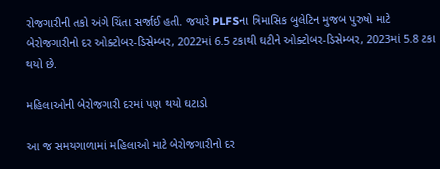રોજગારીની તકો અંગે ચિંતા સર્જાઈ હતી. જયારે PLFSના ત્રિમાસિક બુલેટિન મુજબ પુરુષો માટે બેરોજગારીનો દર ઓક્ટોબર-ડિસેમ્બર, 2022માં 6.5 ટકાથી ઘટીને ઓક્ટોબર-ડિસેમ્બર, 2023માં 5.8 ટકા થયો છે.

મહિલાઓની બેરોજગારી દરમાં પણ થયો ઘટાડો

આ જ સમયગાળામાં મહિલાઓ માટે બેરોજગારીનો દર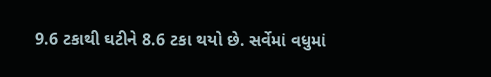9.6 ટકાથી ઘટીને 8.6 ટકા થયો છે. સર્વેમાં વધુમાં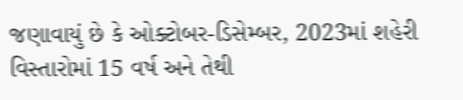જણાવાયું છે કે ઓક્ટોબર-ડિસેમ્બર, 2023માં શહેરી વિસ્તારોમાં 15 વર્ષ અને તેથી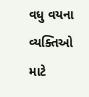વધુ વયના વ્યક્તિઓ માટે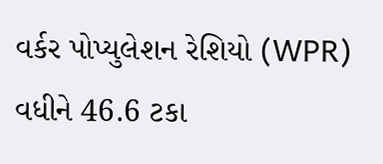વર્કર પોપ્યુલેશન રેશિયો (WPR) વધીને 46.6 ટકા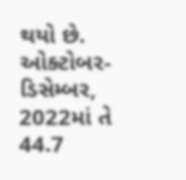થયો છે. ઓક્ટોબર-ડિસેમ્બર, 2022માં તે 44.7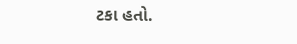ટકા હતો.